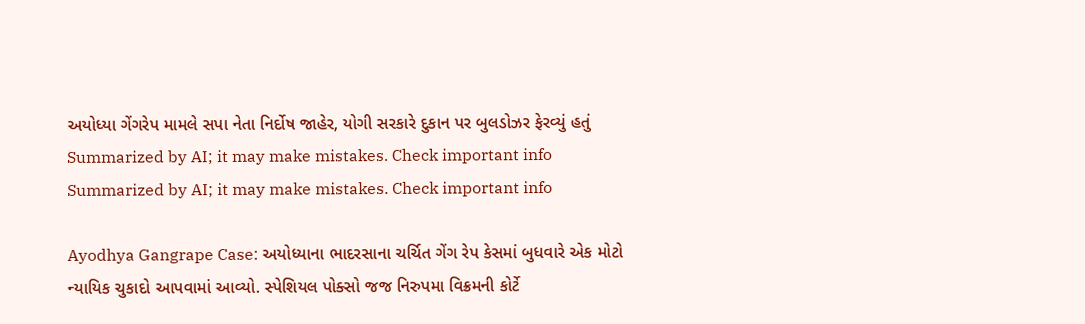અયોધ્યા ગેંગરેપ મામલે સપા નેતા નિર્દોષ જાહેર, યોગી સરકારે દુકાન પર બુલડોઝર ફેરવ્યું હતું
Summarized by AI; it may make mistakes. Check important info
Summarized by AI; it may make mistakes. Check important info

Ayodhya Gangrape Case: અયોધ્યાના ભાદરસાના ચર્ચિત ગેંગ રેપ કેસમાં બુધવારે એક મોટો ન્યાયિક ચુકાદો આપવામાં આવ્યો. સ્પેશિયલ પોક્સો જજ નિરુપમા વિક્રમની કોર્ટે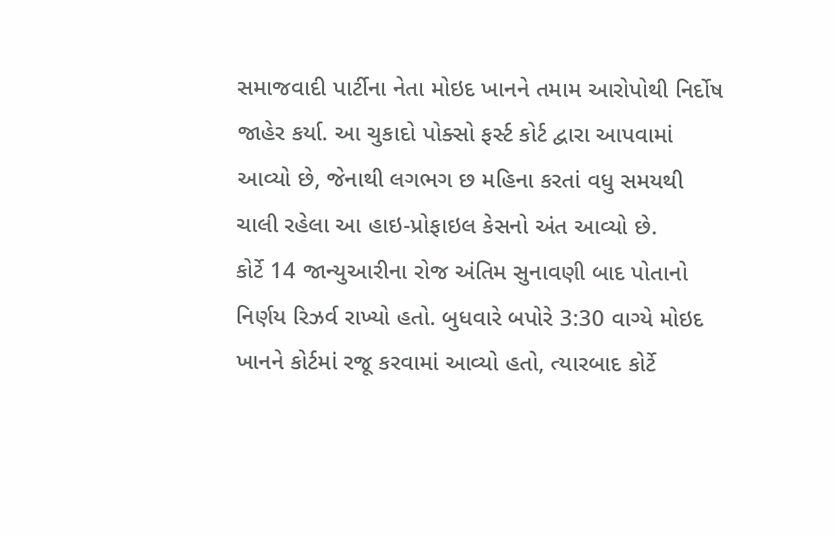સમાજવાદી પાર્ટીના નેતા મોઇદ ખાનને તમામ આરોપોથી નિર્દોષ જાહેર કર્યા. આ ચુકાદો પોક્સો ફર્સ્ટ કોર્ટ દ્વારા આપવામાં આવ્યો છે, જેનાથી લગભગ છ મહિના કરતાં વધુ સમયથી ચાલી રહેલા આ હાઇ-પ્રોફાઇલ કેસનો અંત આવ્યો છે.
કોર્ટે 14 જાન્યુઆરીના રોજ અંતિમ સુનાવણી બાદ પોતાનો નિર્ણય રિઝર્વ રાખ્યો હતો. બુધવારે બપોરે 3:30 વાગ્યે મોઇદ ખાનને કોર્ટમાં રજૂ કરવામાં આવ્યો હતો, ત્યારબાદ કોર્ટે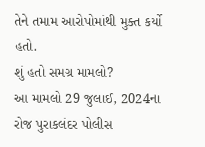તેને તમામ આરોપોમાંથી મુક્ત કર્યો હતો.
શું હતો સમગ્ર મામલો?
આ મામલો 29 જુલાઈ, 2024ના રોજ પુરાકલંદર પોલીસ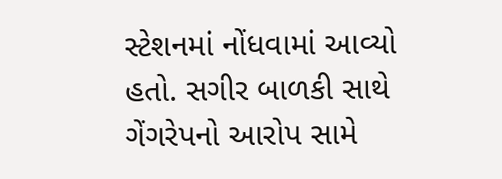સ્ટેશનમાં નોંધવામાં આવ્યો હતો. સગીર બાળકી સાથે ગેંગરેપનો આરોપ સામે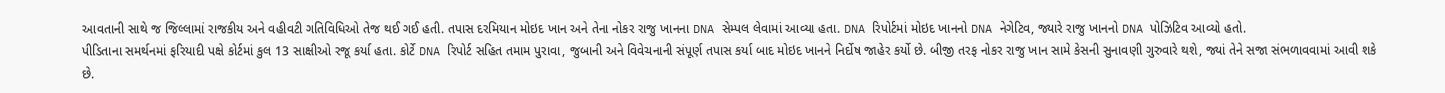આવતાની સાથે જ જિલ્લામાં રાજકીય અને વહીવટી ગતિવિધિઓ તેજ થઈ ગઈ હતી. તપાસ દરમિયાન મોઇદ ખાન અને તેના નોકર રાજુ ખાનના DNA સેમ્પલ લેવામાં આવ્યા હતા. DNA રિપોર્ટમાં મોઇદ ખાનનો DNA નેગેટિવ, જ્યારે રાજુ ખાનનો DNA પોઝિટિવ આવ્યો હતો.
પીડિતાના સમર્થનમાં ફરિયાદી પક્ષે કોર્ટમાં કુલ 13 સાક્ષીઓ રજૂ કર્યા હતા. કોર્ટે DNA રિપોર્ટ સહિત તમામ પુરાવા, જુબાની અને વિવેચનાની સંપૂર્ણ તપાસ કર્યા બાદ મોઇદ ખાનને નિર્દોષ જાહેર કર્યો છે. બીજી તરફ નોકર રાજુ ખાન સામે કેસની સુનાવણી ગુરુવારે થશે, જ્યાં તેને સજા સંભળાવવામાં આવી શકે છે.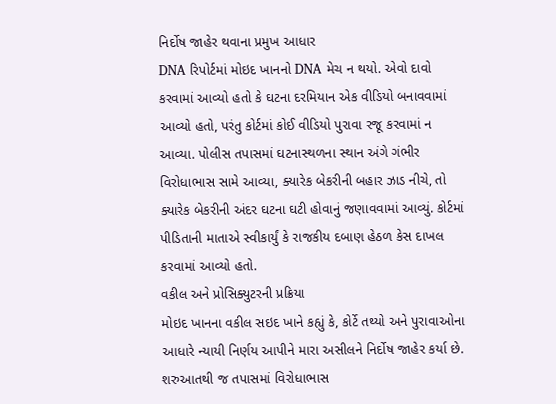નિર્દોષ જાહેર થવાના પ્રમુખ આધાર
DNA રિપોર્ટમાં મોઇદ ખાનનો DNA મેચ ન થયો. એવો દાવો કરવામાં આવ્યો હતો કે ઘટના દરમિયાન એક વીડિયો બનાવવામાં આવ્યો હતો, પરંતુ કોર્ટમાં કોઈ વીડિયો પુરાવા રજૂ કરવામાં ન આવ્યા. પોલીસ તપાસમાં ઘટનાસ્થળના સ્થાન અંગે ગંભીર વિરોધાભાસ સામે આવ્યા, ક્યારેક બેકરીની બહાર ઝાડ નીચે, તો ક્યારેક બેકરીની અંદર ઘટના ઘટી હોવાનું જણાવવામાં આવ્યું. કોર્ટમાં પીડિતાની માતાએ સ્વીકાર્યું કે રાજકીય દબાણ હેઠળ કેસ દાખલ કરવામાં આવ્યો હતો.
વકીલ અને પ્રોસિક્યુટરની પ્રક્રિયા
મોઇદ ખાનના વકીલ સઇદ ખાને કહ્યું કે, કોર્ટે તથ્યો અને પુરાવાઓના આધારે ન્યાયી નિર્ણય આપીને મારા અસીલને નિર્દોષ જાહેર કર્યા છે. શરુઆતથી જ તપાસમાં વિરોધાભાસ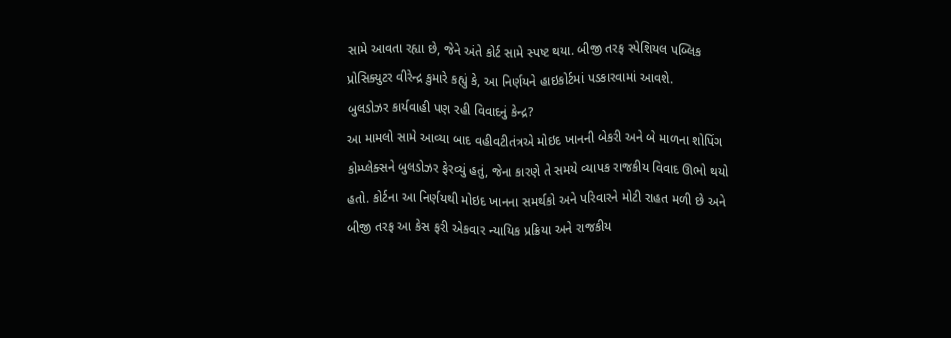સામે આવતા રહ્યા છે, જેને અંતે કોર્ટ સામે સ્પષ્ટ થયા. બીજી તરફ સ્પેશિયલ પબ્લિક પ્રોસિક્યુટર વીરેન્દ્ર કુમારે કહ્યું કે, આ નિર્ણયને હાઇકોર્ટમાં પડકારવામાં આવશે.
બુલડોઝર કાર્યવાહી પણ રહી વિવાદનું કેન્દ્ર?
આ મામલો સામે આવ્યા બાદ વહીવટીતંત્રએ મોઇદ ખાનની બેકરી અને બે માળના શોપિંગ કોમ્પ્લેક્સને બુલડોઝર ફેરવ્યું હતું, જેના કારણે તે સમયે વ્યાપક રાજકીય વિવાદ ઊભો થયો હતો. કોર્ટના આ નિર્ણયથી મોઇદ ખાનના સમર્થકો અને પરિવારને મોટી રાહત મળી છે અને બીજી તરફ આ કેસ ફરી એકવાર ન્યાયિક પ્રક્રિયા અને રાજકીય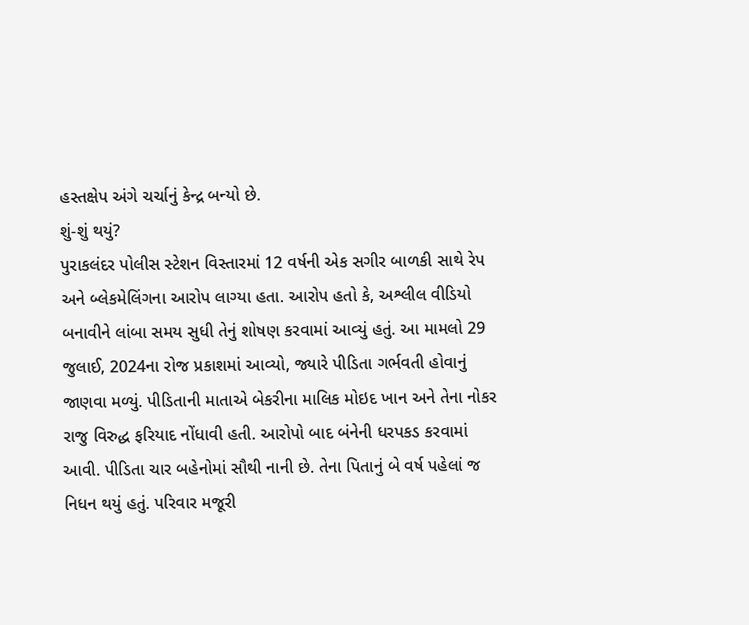હસ્તક્ષેપ અંગે ચર્ચાનું કેન્દ્ર બન્યો છે.
શું-શું થયું?
પુરાકલંદર પોલીસ સ્ટેશન વિસ્તારમાં 12 વર્ષની એક સગીર બાળકી સાથે રેપ અને બ્લેકમેલિંગના આરોપ લાગ્યા હતા. આરોપ હતો કે, અશ્લીલ વીડિયો બનાવીને લાંબા સમય સુધી તેનું શોષણ કરવામાં આવ્યું હતું. આ મામલો 29 જુલાઈ, 2024ના રોજ પ્રકાશમાં આવ્યો, જ્યારે પીડિતા ગર્ભવતી હોવાનું જાણવા મળ્યું. પીડિતાની માતાએ બેકરીના માલિક મોઇદ ખાન અને તેના નોકર રાજુ વિરુદ્ધ ફરિયાદ નોંધાવી હતી. આરોપો બાદ બંનેની ધરપકડ કરવામાં આવી. પીડિતા ચાર બહેનોમાં સૌથી નાની છે. તેના પિતાનું બે વર્ષ પહેલાં જ નિધન થયું હતું. પરિવાર મજૂરી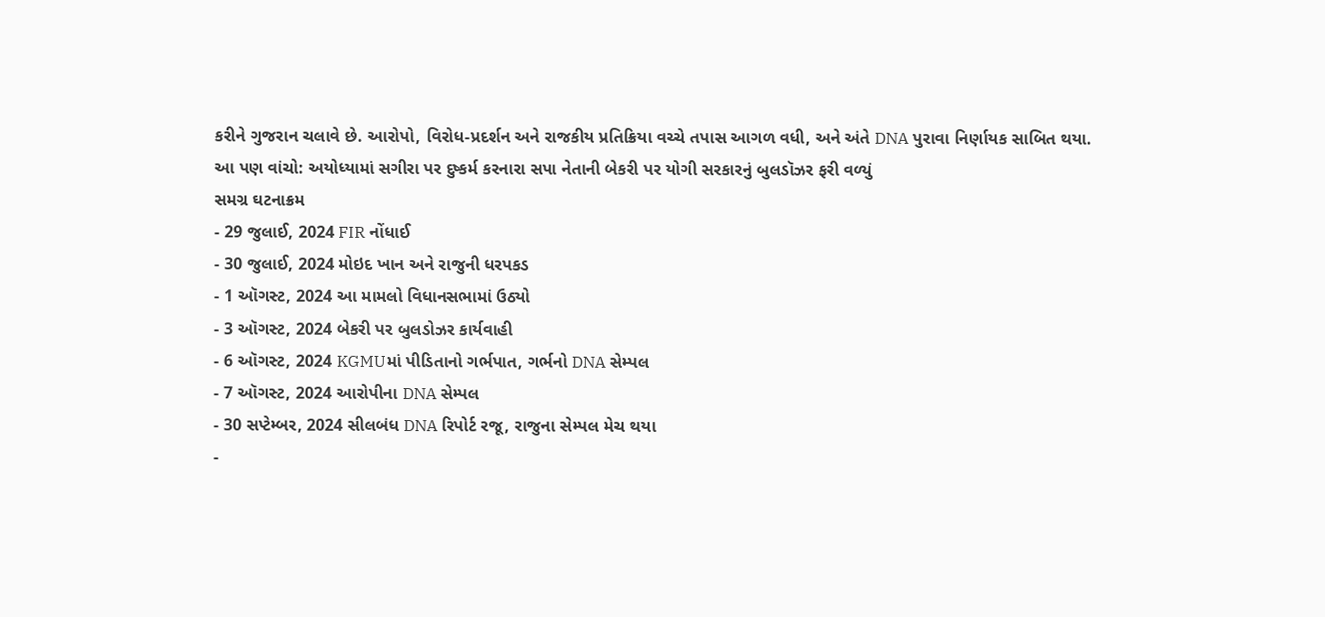કરીને ગુજરાન ચલાવે છે. આરોપો, વિરોધ-પ્રદર્શન અને રાજકીય પ્રતિક્રિયા વચ્ચે તપાસ આગળ વધી, અને અંતે DNA પુરાવા નિર્ણાયક સાબિત થયા.
આ પણ વાંચો: અયોધ્યામાં સગીરા પર દુષ્કર્મ કરનારા સપા નેતાની બેકરી પર યોગી સરકારનું બુલડૉઝર ફરી વળ્યું
સમગ્ર ઘટનાક્રમ
- 29 જુલાઈ, 2024 FIR નોંધાઈ
- 30 જુલાઈ, 2024 મોઇદ ખાન અને રાજુની ધરપકડ
- 1 ઑગસ્ટ, 2024 આ મામલો વિધાનસભામાં ઉઠ્યો
- 3 ઑગસ્ટ, 2024 બેકરી પર બુલડોઝર કાર્યવાહી
- 6 ઑગસ્ટ, 2024 KGMUમાં પીડિતાનો ગર્ભપાત, ગર્ભનો DNA સેમ્પલ
- 7 ઑગસ્ટ, 2024 આરોપીના DNA સેમ્પલ
- 30 સપ્ટેમ્બર, 2024 સીલબંધ DNA રિપોર્ટ રજૂ, રાજુના સેમ્પલ મેચ થયા
-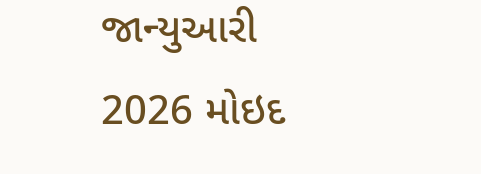જાન્યુઆરી 2026 મોઇદ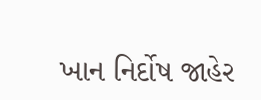ખાન નિર્દોષ જાહેર